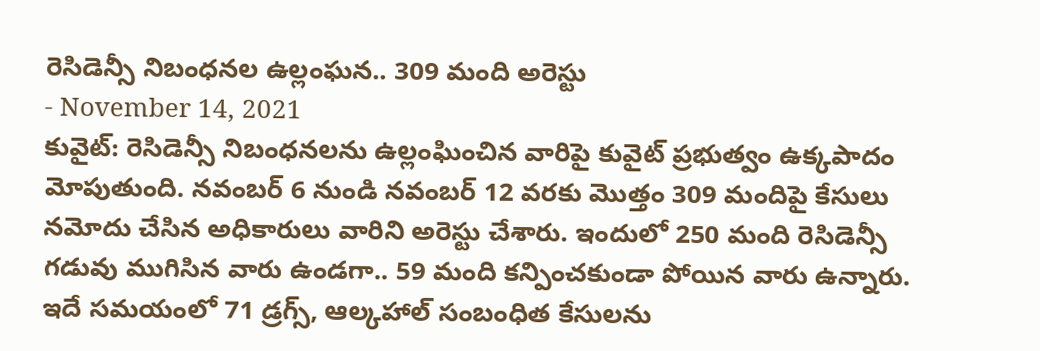రెసిడెన్సీ నిబంధనల ఉల్లంఘన.. 309 మంది అరెస్టు
- November 14, 2021
కువైట్: రెసిడెన్సీ నిబంధనలను ఉల్లంఘించిన వారిపై కువైట్ ప్రభుత్వం ఉక్కపాదం మోపుతుంది. నవంబర్ 6 నుండి నవంబర్ 12 వరకు మొత్తం 309 మందిపై కేసులు నమోదు చేసిన అధికారులు వారిని అరెస్టు చేశారు. ఇందులో 250 మంది రెసిడెన్సీ గడువు ముగిసిన వారు ఉండగా.. 59 మంది కన్పించకుండా పోయిన వారు ఉన్నారు. ఇదే సమయంలో 71 డ్రగ్స్, ఆల్కహాల్ సంబంధిత కేసులను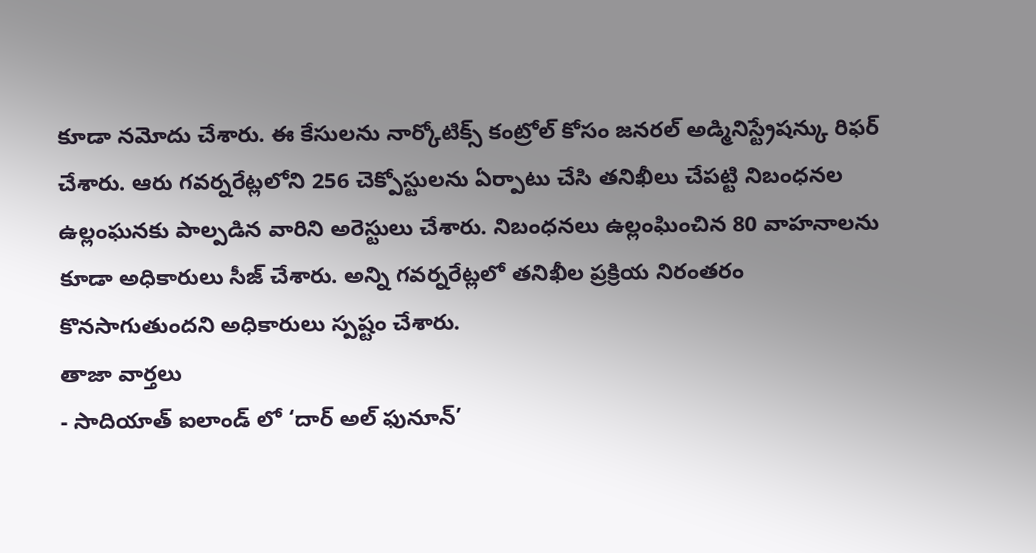కూడా నమోదు చేశారు. ఈ కేసులను నార్కోటిక్స్ కంట్రోల్ కోసం జనరల్ అడ్మినిస్ట్రేషన్కు రిఫర్ చేశారు. ఆరు గవర్నరేట్లలోని 256 చెక్పోస్టులను ఏర్పాటు చేసి తనిఖీలు చేపట్టి నిబంధనల ఉల్లంఘనకు పాల్పడిన వారిని అరెస్టులు చేశారు. నిబంధనలు ఉల్లంఘించిన 80 వాహనాలను కూడా అధికారులు సీజ్ చేశారు. అన్ని గవర్నరేట్లలో తనిఖీల ప్రక్రియ నిరంతరం కొనసాగుతుందని అధికారులు స్పష్టం చేశారు.
తాజా వార్తలు
- సాదియాత్ ఐలాండ్ లో ‘దార్ అల్ ఫునూన్’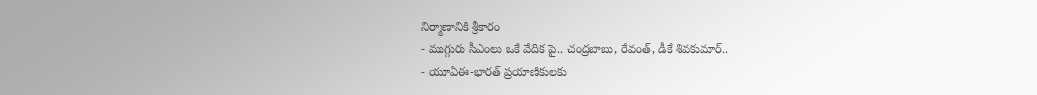నిర్మాణానికి శ్రీకారం
- ముగ్గురు సీఎంలు ఒకే వేదిక పై.. చంద్రబాబు, రేవంత్, డీకే శివకుమార్..
- యూఏఈ-భారత్ ప్రయాణికులకు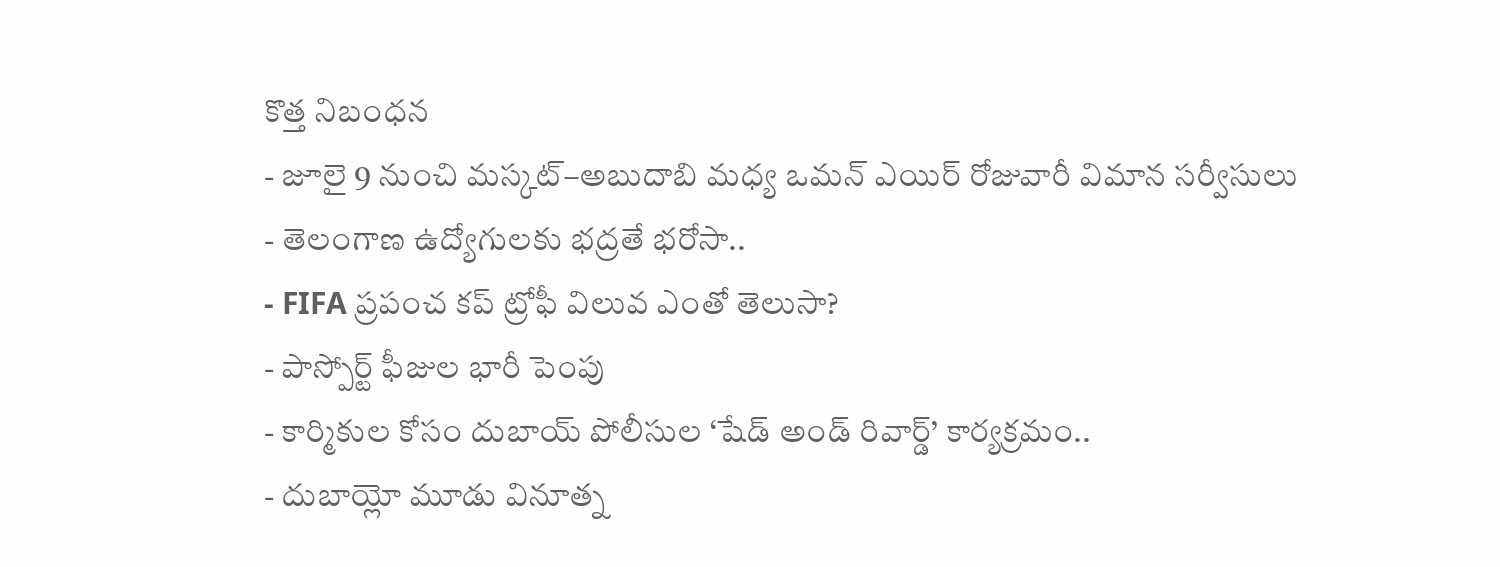కొత్త నిబంధన
- జూలై 9 నుంచి మస్కట్–అబుదాబి మధ్య ఒమన్ ఎయిర్ రోజువారీ విమాన సర్వీసులు
- తెలంగాణ ఉద్యోగులకు భద్రతే భరోసా..
- FIFA ప్రపంచ కప్ ట్రోఫీ విలువ ఎంతో తెలుసా?
- పాస్పోర్ట్ ఫీజుల భారీ పెంపు
- కార్మికుల కోసం దుబాయ్ పోలీసుల ‘షేడ్ అండ్ రివార్డ్’ కార్యక్రమం..
- దుబాయ్లో మూడు వినూత్న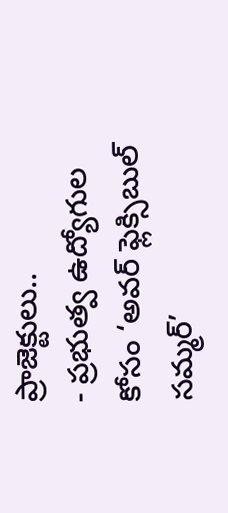ప్రాజెక్టులు..
- ప్రభుత్వ ఉద్యోగుల కోసం ‘అవర్ ఫ్లెక్సిబుల్ సమ్మర్’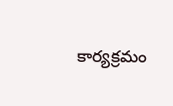కార్యక్రమం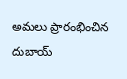అమలు ప్రారంభించిన దుబాయ్